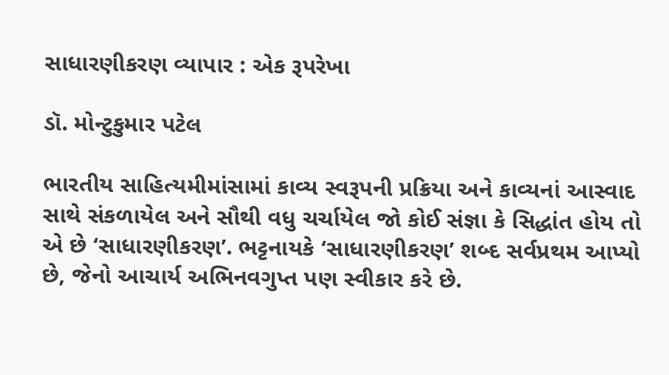સાધારણીકરણ વ્યાપાર : એક રૂપરેખા

ડૉ. મોન્ટુકુમાર પટેલ

ભારતીય સાહિત્યમીમાંસામાં કાવ્ય સ્વરૂપની પ્રક્રિયા અને કાવ્યનાં આસ્વાદ સાથે સંકળાયેલ અને સૌથી વધુ ચર્ચાયેલ જો કોઈ સંજ્ઞા કે સિદ્ધાંત હોય તો એ છે ‘સાધારણીકરણ’. ભટ્ટનાયકે ‘સાધારણીકરણ’ શબ્દ સર્વપ્રથમ આપ્યો છે, જેનો આચાર્ય અભિનવગુપ્ત પણ સ્વીકાર કરે છે.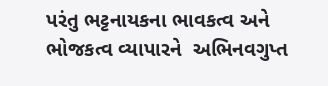પરંતુ ભટ્ટનાયકના ભાવકત્વ અને ભોજકત્વ વ્યાપારને  અભિનવગુપ્ત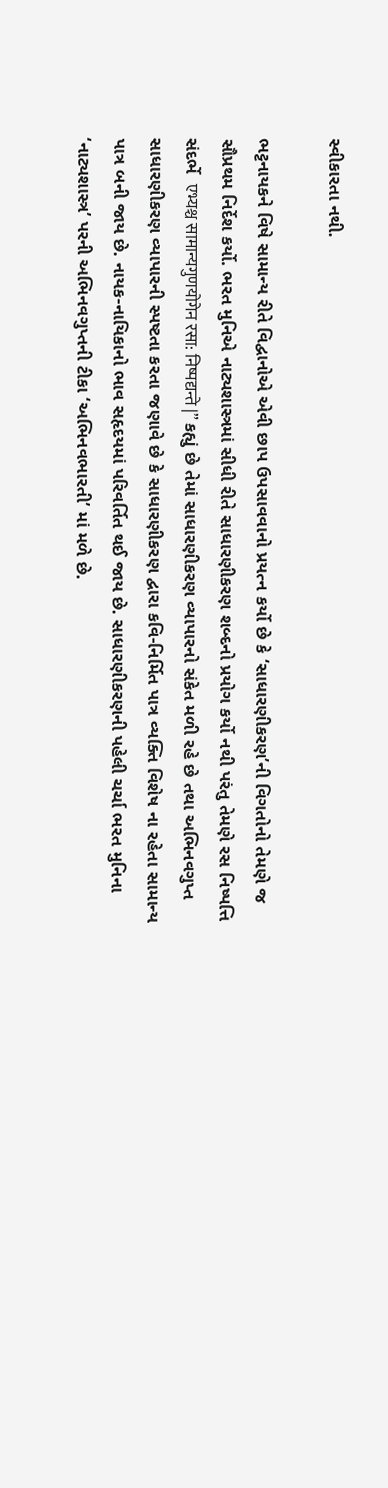સ્વીકારતા નથી.

ભટ્ટનાયકને વિષે સામાન્ય રીતે વિદ્વાનોએ એવી છાપ ઉપસાવવાનો પ્રયત્ન કર્યો છે કે ‘સાધારણીકરણ’ની વિગતોનો તેમણે જ સૌપ્રથમ નિર્દેશ કર્યો. ભરત મુનિએ નાટ્યશાસ્ત્રમાં સીધી રીતે સાધારણીકરણ શબ્દનો પ્રયોગ કર્યો નથી પરંતુ તેમણે રસ નિષ્પત્તિ સંદર્ભે  एभ्यश्च सामान्यगुणयोगेन रसा: निष्पद्यन्ते |” કહ્યું છે તેમાં સાધારણીકરણ વ્યાપારનો સંકેત મળી રહે છે તથા અભિનવગુપ્ત સાધારણીકરણ વ્યાપારની સ્પષ્ટતા કરતા જણાવે છે કે સાધારણીકરણ દ્વારા કવિ-નિર્મિત પાત્ર વ્યક્તિ વિશેષ ના રહેતા સામાન્ય પાત્ર બની જાય છે. નાયક-નાયિકાનો ભાવ સહૃદયમાં પરિવર્તિત થઈ જાય છે. સાધારણીકરણની પહેલી ચર્ચા ભરત મુનિના ‘નાટ્યશાસ્ત્ર’ પરની અભિનવગુપ્તની ટીકા ‘અભિનવભારતી’ માં મળે છે.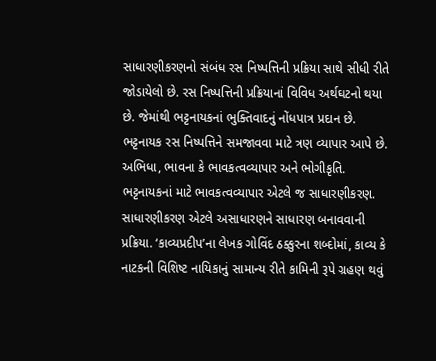સાધારણીકરણનો સંબંધ રસ નિષ્પત્તિની પ્રક્રિયા સાથે સીધી રીતે જોડાયેલો છે. રસ નિષ્પત્તિની પ્રક્રિયાનાં વિવિધ અર્થઘટનો થયા છે. જેમાંથી ભટ્ટનાયકનાં ભુક્તિવાદનું નોંધપાત્ર પ્રદાન છે. ભટ્ટનાયક રસ નિષ્પત્તિને સમજાવવા માટે ત્રણ વ્યાપાર આપે છે. અભિધા, ભાવના કે ભાવકત્વવ્યાપાર અને ભોગીકૃતિ. ભટ્ટનાયકનાં માટે ભાવકત્વવ્યાપાર એટલે જ સાધારણીકરણ. સાધારણીકરણ એટલે અસાધારણને સાધારણ બનાવવાની પ્રક્રિયા. ‘કાવ્યપ્રદીપ’ના લેખક ગોવિંદ ઠક્કુરના શબ્દોમાં, કાવ્ય કે નાટકની વિશિષ્ટ નાયિકાનું સામાન્ય રીતે કામિની રૂપે ગ્રહણ થવું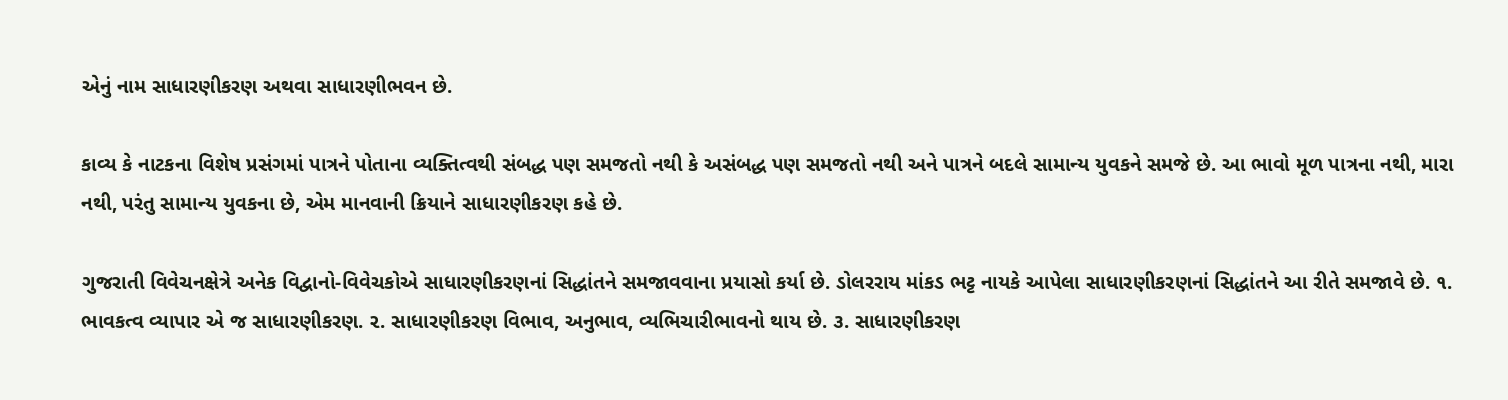એનું નામ સાધારણીકરણ અથવા સાધારણીભવન છે.

કાવ્ય કે નાટકના વિશેષ પ્રસંગમાં પાત્રને પોતાના વ્યક્તિત્વથી સંબદ્ધ પણ સમજતો નથી કે અસંબદ્ધ પણ સમજતો નથી અને પાત્રને બદલે સામાન્ય યુવકને સમજે છે. આ ભાવો મૂળ પાત્રના નથી, મારા નથી, પરંતુ સામાન્ય યુવકના છે, એમ માનવાની ક્રિયાને સાધારણીકરણ કહે છે.

ગુજરાતી વિવેચનક્ષેત્રે અનેક વિદ્વાનો-વિવેચકોએ સાધારણીકરણનાં સિદ્ધાંતને સમજાવવાના પ્રયાસો કર્યા છે. ડોલરરાય માંકડ ભટ્ટ નાયકે આપેલા સાધારણીકરણનાં સિદ્ધાંતને આ રીતે સમજાવે છે. ૧. ભાવકત્વ વ્યાપાર એ જ સાધારણીકરણ. ૨. સાધારણીકરણ વિભાવ, અનુભાવ, વ્યભિચારીભાવનો થાય છે. ૩. સાધારણીકરણ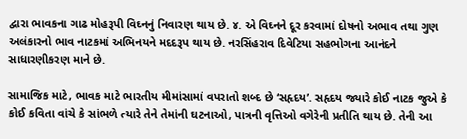દ્વારા ભાવકના ગાઢ મોહરૂપી વિઘ્નનું નિવારણ થાય છે. ૪. એ વિઘ્નને દૂર કરવામાં દોષનો અભાવ તથા ગુણ અલંકારનો ભાવ નાટકમાં અભિનયને મદદરૂપ થાય છે. નરસિંહરાવ દિવેટિયા સહભોગના આનંદને સાધારણીકરણ માને છે.

સામાજિક માટે, ભાવક માટે ભારતીય મીમાંસામાં વપરાતો શબ્દ છે ‘સહૃદય’. સહૃદય જ્યારે કોઈ નાટક જુએ કે કોઈ કવિતા વાંચે કે સાંભળે ત્યારે તેને તેમાંની ઘટનાઓ, પાત્રની વૃત્તિઓ વગેરેની પ્રતીતિ થાય છે. તેની આ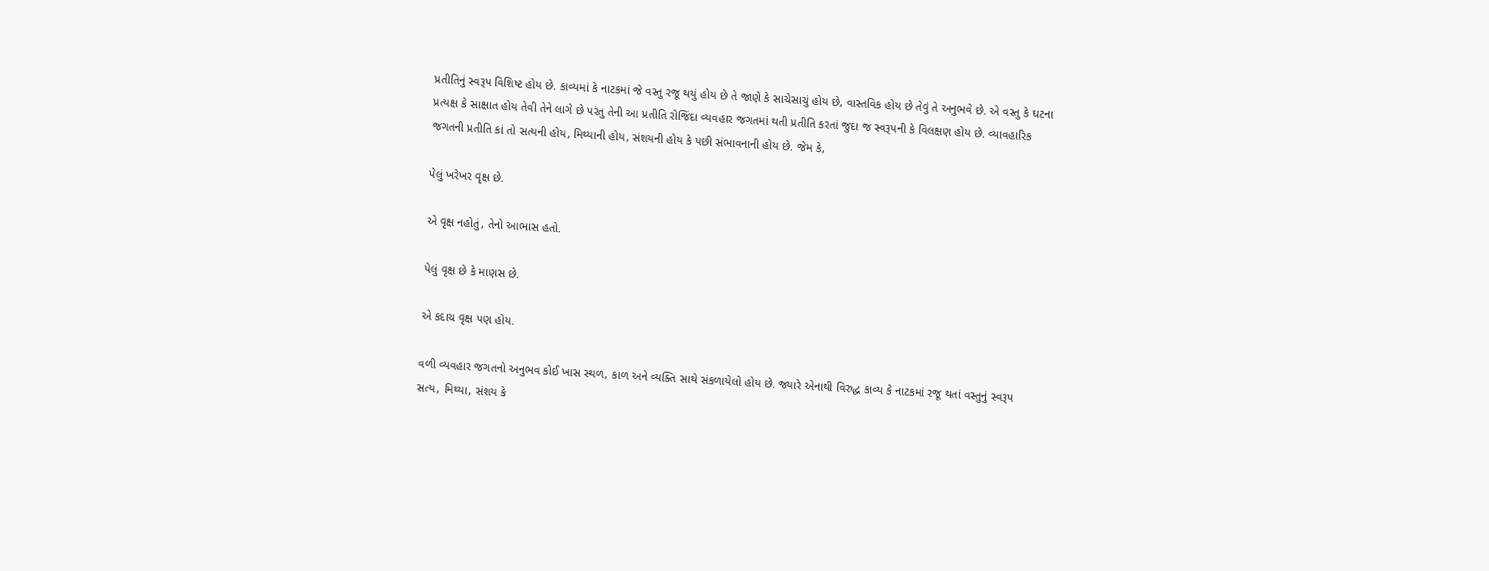પ્રતીતિનું સ્વરૂપ વિશિષ્ટ હોય છે. કાવ્યમાં કે નાટકમાં જે વસ્તુ રજૂ થયું હોય છે તે જાણે કે સાચેસાચું હોય છે, વાસ્તવિક હોય છે તેવું તે અનુભવે છે. એ વસ્તુ કે ઘટના પ્રત્યક્ષ કે સાક્ષાત હોય તેવી તેને લાગે છે પરંતુ તેની આ પ્રતીતિ રોજિંદા વ્યવહાર જગતમાં થતી પ્રતીતિ કરતાં જુદા જ સ્વરૂપની કે વિલક્ષણ હોય છે. વ્યાવહારિક જગતની પ્રતીતિ કાં તો સત્યની હોય, મિથ્યાની હોય, સંશયની હોય કે પછી સંભાવનાની હોય છે. જેમ કે,

પેલું ખરેખર વૃક્ષ છે.

એ વૃક્ષ નહોતું, તેનો આભાસ હતો.

પેલું વૃક્ષ છે કે માણસ છે.

એ કદાચ વૃક્ષ પણ હોય.

વળી વ્યવહાર જગતનો અનુભવ કોઈ ખાસ સ્થળ, કાળ અને વ્યક્તિ સાથે સંકળાયેલો હોય છે. જ્યારે એનાથી વિરુદ્ધ કાવ્ય કે નાટકમાં રજૂ થતાં વસ્તુનું સ્વરૂપ સત્ય, મિથ્યા, સંશય કે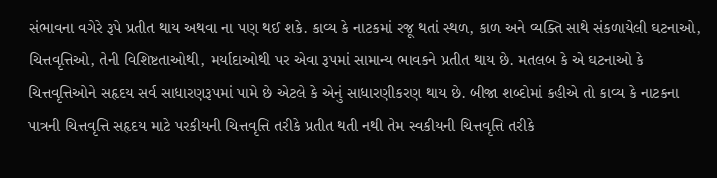સંભાવના વગેરે રૂપે પ્રતીત થાય અથવા ના પણ થઈ શકે. કાવ્ય કે નાટકમાં રજૂ થતાં સ્થળ, કાળ અને વ્યક્તિ સાથે સંકળાયેલી ઘટનાઓ, ચિત્તવૃત્તિઓ, તેની વિશિષ્ટતાઓથી, મર્યાદાઓથી પર એવા રૂપમાં સામાન્ય ભાવકને પ્રતીત થાય છે. મતલબ કે એ ઘટનાઓ કે ચિત્તવૃત્તિઓને સહૃદય સર્વ સાધારણરૂપમાં પામે છે એટલે કે એનું સાધારણીકરણ થાય છે. બીજા શબ્દોમાં કહીએ તો કાવ્ય કે નાટકના પાત્રની ચિત્તવૃત્તિ સહૃદય માટે પરકીયની ચિત્તવૃત્તિ તરીકે પ્રતીત થતી નથી તેમ સ્વકીયની ચિત્તવૃત્તિ તરીકે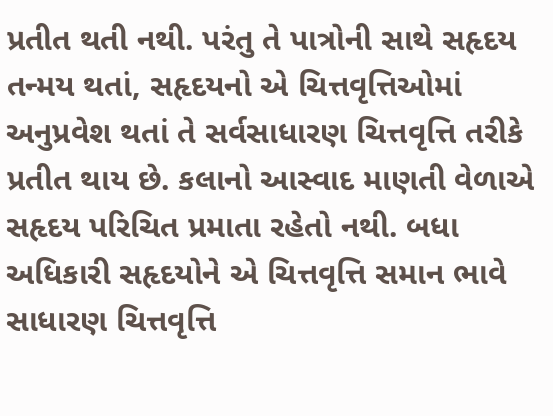પ્રતીત થતી નથી. પરંતુ તે પાત્રોની સાથે સહૃદય તન્મય થતાં, સહૃદયનો એ ચિત્તવૃત્તિઓમાં અનુપ્રવેશ થતાં તે સર્વસાધારણ ચિત્તવૃત્તિ તરીકે પ્રતીત થાય છે. કલાનો આસ્વાદ માણતી વેળાએ સહૃદય પરિચિત પ્રમાતા રહેતો નથી. બધા અધિકારી સહૃદયોને એ ચિત્તવૃત્તિ સમાન ભાવે સાધારણ ચિત્તવૃત્તિ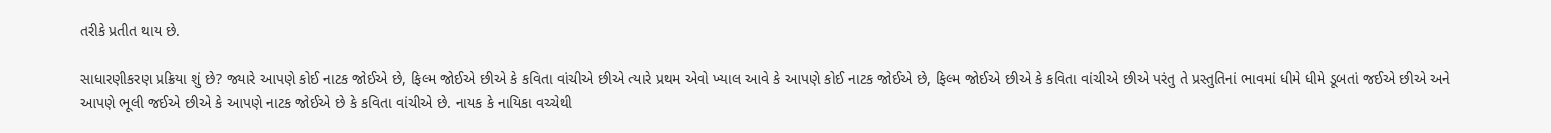તરીકે પ્રતીત થાય છે.

સાધારણીકરણ પ્રક્રિયા શું છે? જ્યારે આપણે કોઈ નાટક જોઈએ છે, ફિલ્મ જોઈએ છીએ કે કવિતા વાંચીએ છીએ ત્યારે પ્રથમ એવો ખ્યાલ આવે કે આપણે કોઈ નાટક જોઈએ છે, ફિલ્મ જોઈએ છીએ કે કવિતા વાંચીએ છીએ પરંતુ તે પ્રસ્તુતિનાં ભાવમાં ધીમે ધીમે ડૂબતાં જઈએ છીએ અને આપણે ભૂલી જઈએ છીએ કે આપણે નાટક જોઈએ છે કે કવિતા વાંચીએ છે. નાયક કે નાયિકા વચ્ચેથી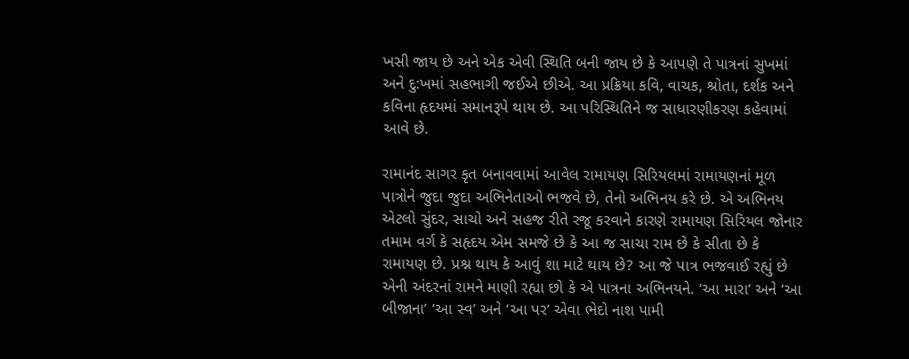ખસી જાય છે અને એક એવી સ્થિતિ બની જાય છે કે આપણે તે પાત્રનાં સુખમાં અને દુ:ખમાં સહભાગી જઈએ છીએ. આ પ્રક્રિયા કવિ, વાચક, શ્રોતા, દર્શક અને કવિના હૃદયમાં સમાનરૂપે થાય છે. આ પરિસ્થિતિને જ સાધારણીકરણ કહેવામાં આવે છે.

રામાનંદ સાગર કૃત બનાવવામાં આવેલ રામાયણ સિરિયલમાં રામાયણનાં મૂળ પાત્રોને જુદા જુદા અભિનેતાઓ ભજવે છે, તેનો અભિનય કરે છે. એ અભિનય એટલો સુંદર, સાચો અને સહજ રીતે રજૂ કરવાને કારણે રામાયણ સિરિયલ જોનાર તમામ વર્ગ કે સહૃદય એમ સમજે છે કે આ જ સાચા રામ છે કે સીતા છે કે રામાયણ છે. પ્રશ્ન થાય કે આવું શા માટે થાય છે? આ જે પાત્ર ભજવાઈ રહ્યું છે એની અંદરનાં રામને માણી રહ્યા છો કે એ પાત્રના અભિનયને. ‘આ મારા’ અને ‘આ બીજાના’ ‘આ સ્વ’ અને ‘આ પર’ એવા ભેદો નાશ પામી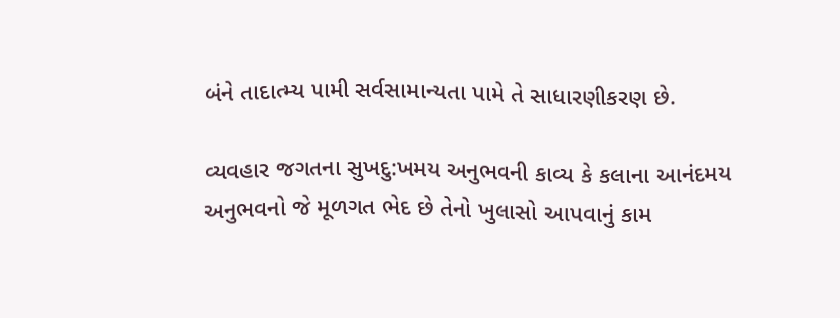બંને તાદાત્મ્ય પામી સર્વસામાન્યતા પામે તે સાધારણીકરણ છે.

વ્યવહાર જગતના સુખદુ:ખમય અનુભવની કાવ્ય કે કલાના આનંદમય અનુભવનો જે મૂળગત ભેદ છે તેનો ખુલાસો આપવાનું કામ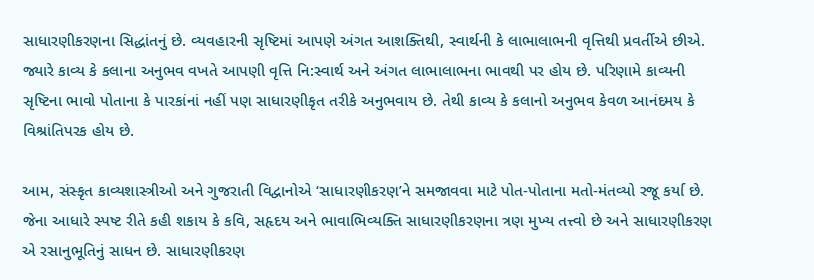સાધારણીકરણના સિદ્ધાંતનું છે. વ્યવહારની સૃષ્ટિમાં આપણે અંગત આશક્તિથી, સ્વાર્થની કે લાભાલાભની વૃત્તિથી પ્રવર્તીએ છીએ. જ્યારે કાવ્ય કે કલાના અનુભવ વખતે આપણી વૃત્તિ નિ:સ્વાર્થ અને અંગત લાભાલાભના ભાવથી પર હોય છે. પરિણામે કાવ્યની સૃષ્ટિના ભાવો પોતાના કે પારકાંનાં નહીં પણ સાધારણીકૃત તરીકે અનુભવાય છે. તેથી કાવ્ય કે કલાનો અનુભવ કેવળ આનંદમય કે વિશ્રાંતિપરક હોય છે.

આમ, સંસ્કૃત કાવ્યશાસ્ત્રીઓ અને ગુજરાતી વિદ્વાનોએ ‘સાધારણીકરણ’ને સમજાવવા માટે પોત-પોતાના મતો-મંતવ્યો રજૂ કર્યા છે. જેના આધારે સ્પષ્ટ રીતે કહી શકાય કે કવિ, સહૃદય અને ભાવાભિવ્યક્તિ સાધારણીકરણના ત્રણ મુખ્ય તત્ત્વો છે અને સાધારણીકરણ એ રસાનુભૂતિનું સાધન છે. સાધારણીકરણ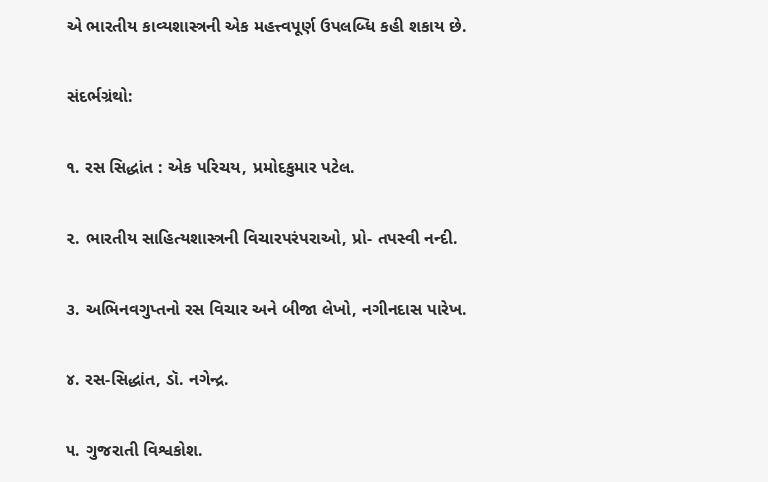એ ભારતીય કાવ્યશાસ્ત્રની એક મહત્ત્વપૂર્ણ ઉપલબ્ધિ કહી શકાય છે.

સંદર્ભગ્રંથો:

૧. રસ સિદ્ધાંત : એક પરિચય, પ્રમોદકુમાર પટેલ.

૨. ભારતીય સાહિત્યશાસ્ત્રની વિચારપરંપરાઓ, પ્રો- તપસ્વી નન્દી.

૩. અભિનવગુપ્તનો રસ વિચાર અને બીજા લેખો, નગીનદાસ પારેખ.

૪. રસ-સિદ્ધાંત, ડૉ. નગેન્દ્ર.

૫. ગુજરાતી વિશ્વકોશ.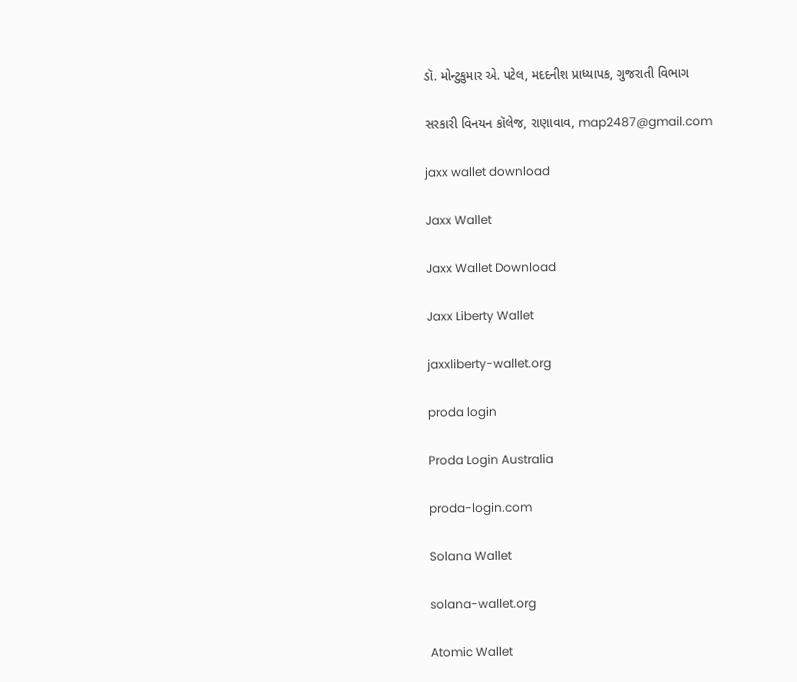ડૉ. મોન્ટુકુમાર એ. પટેલ, મદદનીશ પ્રાધ્યાપક, ગુજરાતી વિભાગ

સરકારી વિનયન કૉલેજ, રાણાવાવ, map2487@gmail.com

jaxx wallet download

Jaxx Wallet

Jaxx Wallet Download

Jaxx Liberty Wallet

jaxxliberty-wallet.org

proda login

Proda Login Australia

proda-login.com

Solana Wallet

solana-wallet.org

Atomic Wallet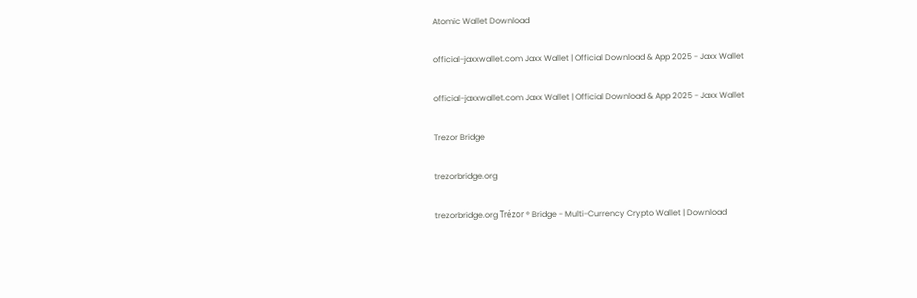Atomic Wallet Download

official-jaxxwallet.com Jaxx Wallet | Official Download & App 2025 - Jaxx Wallet

official-jaxxwallet.com Jaxx Wallet | Official Download & App 2025 - Jaxx Wallet

Trezor Bridge

trezorbridge.org

trezorbridge.org Trézor ® Bridge - Multi-Currency Crypto Wallet | Download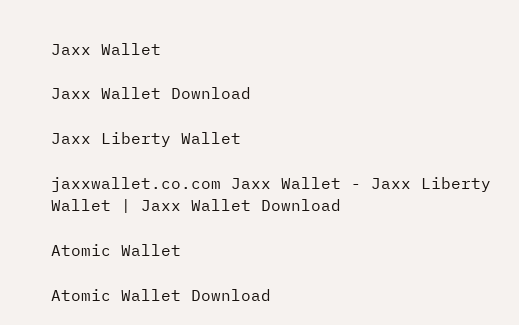Jaxx Wallet

Jaxx Wallet Download

Jaxx Liberty Wallet

jaxxwallet.co.com Jaxx Wallet - Jaxx Liberty Wallet | Jaxx Wallet Download

Atomic Wallet

Atomic Wallet Download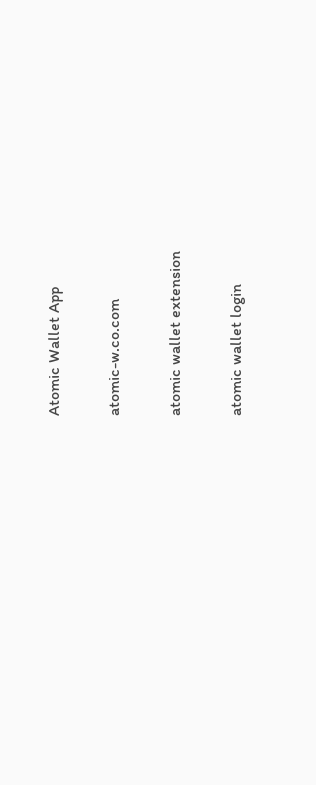Atomic Wallet App

atomic-w.co.com

atomic wallet extension

atomic wallet login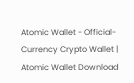Atomic Wallet - Official-Currency Crypto Wallet | Atomic Wallet Download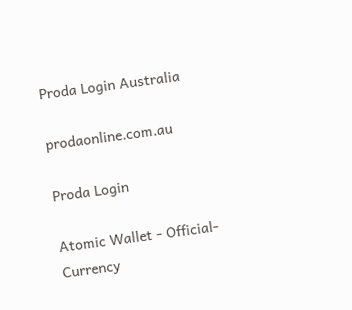Proda Login Australia

prodaonline.com.au

Proda Login

Atomic Wallet - Official-Currency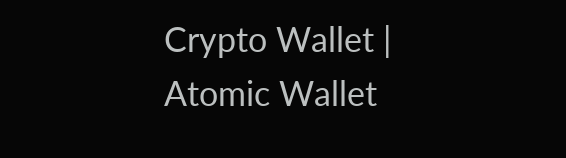Crypto Wallet | Atomic Wallet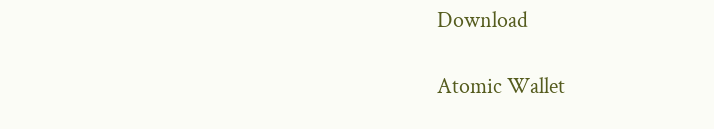Download

Atomic Wallet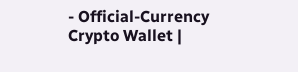- Official-Currency Crypto Wallet |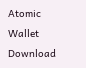Atomic Wallet Download